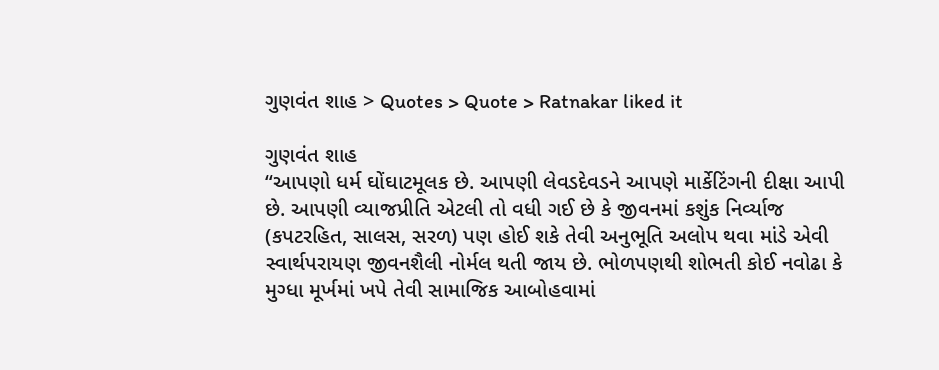ગુણવંત શાહ > Quotes > Quote > Ratnakar liked it

ગુણવંત શાહ
“આપણો ધર્મ ઘોંઘાટમૂલક છે. આપણી લેવડદેવડને આપણે માર્કેટિંગની દીક્ષા આપી છે. આપણી વ્યાજપ્રીતિ એટલી તો વધી ગઈ છે કે જીવનમાં કશુંક નિર્વ્યાજ (કપટરહિત, સાલસ, સરળ) પણ હોઈ શકે તેવી અનુભૂતિ અલોપ થવા માંડે એવી સ્વાર્થપરાયણ જીવનશૈલી નોર્મલ થતી જાય છે. ભોળપણથી શોભતી કોઈ નવોઢા કે મુગ્ધા મૂર્ખમાં ખપે તેવી સામાજિક આબોહવામાં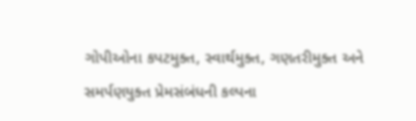ગોપીઓના કપટમુક્ત, સ્વાર્થમુક્ત, ગણતરીમુક્ત અને સમર્પણયુક્ત પ્રેમસંબંધની કલ્પના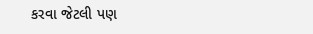કરવા જેટલી પણ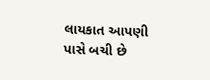લાયકાત આપણી પાસે બચી છે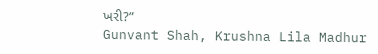ખરી?”
Gunvant Shah, Krushna Lila Madhur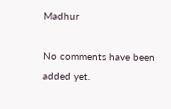Madhur

No comments have been added yet.